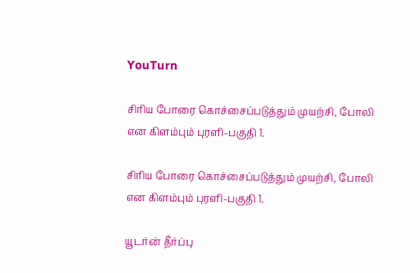YouTurn

சிரிய போரை கொச்சைப்படுத்தும் முயற்சி, போலி என கிளம்பும் புரளி-பகுதி 1.

சிரிய போரை கொச்சைப்படுத்தும் முயற்சி, போலி என கிளம்பும் புரளி-பகுதி 1.

யூடர்ன் தீர்ப்பு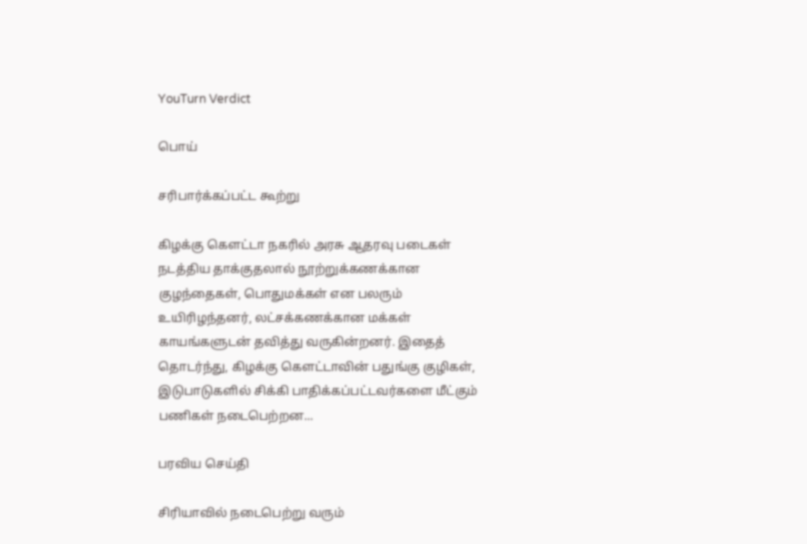YouTurn Verdict

பொய்

சரிபார்க்கப்பட்ட கூற்று

கிழக்கு கௌட்டா நகரில் அரசு ஆதரவு படைகள் நடத்திய தாக்குதலால் நூற்றுக்கணக்கான குழந்தைகள், பொதுமக்கள் என பலரும் உயிரிழந்தனர், லட்சக்கணக்கான மக்கள் காயங்களுடன் தவித்து வருகின்றனர். இதைத் தொடர்ந்து, கிழக்கு கௌட்டாவின் பதுங்கு குழிகள், இடுபாடுகளில் சிக்கி பாதிக்கப்பட்டவர்களை மீட்கும் பணிகள் நடைபெற்றன...

பரவிய செய்தி

சிரியாவில் நடைபெற்று வரும்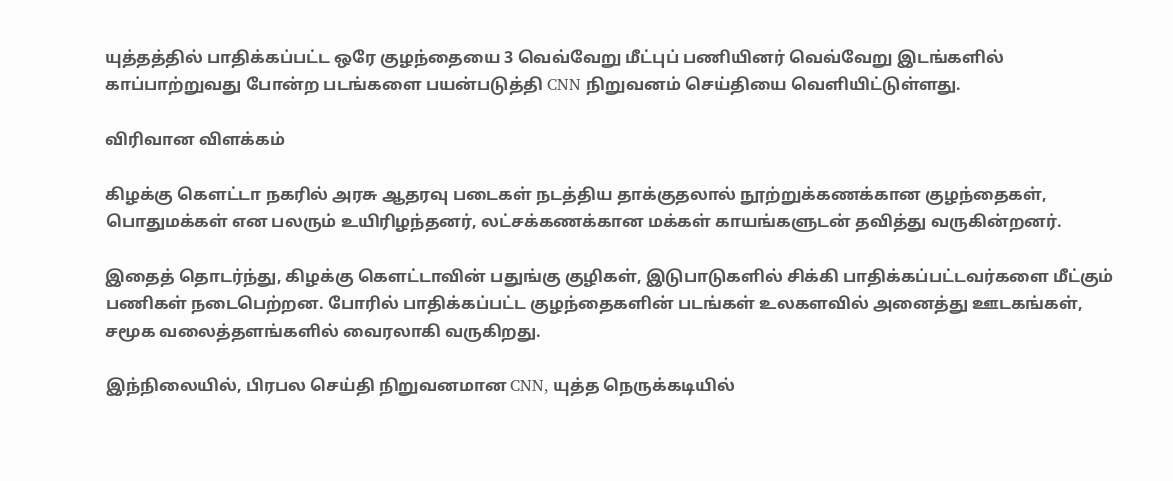யுத்தத்தில் பாதிக்கப்பட்ட ஒரே குழந்தையை 3 வெவ்வேறு மீட்புப் பணியினர் வெவ்வேறு இடங்களில் காப்பாற்றுவது போன்ற படங்களை பயன்படுத்தி CNN நிறுவனம் செய்தியை வெளியிட்டுள்ளது.

விரிவான விளக்கம்

கிழக்கு கௌட்டா நகரில் அரசு ஆதரவு படைகள் நடத்திய தாக்குதலால் நூற்றுக்கணக்கான குழந்தைகள், பொதுமக்கள் என பலரும் உயிரிழந்தனர், லட்சக்கணக்கான மக்கள் காயங்களுடன் தவித்து வருகின்றனர்.

இதைத் தொடர்ந்து, கிழக்கு கௌட்டாவின் பதுங்கு குழிகள், இடுபாடுகளில் சிக்கி பாதிக்கப்பட்டவர்களை மீட்கும் பணிகள் நடைபெற்றன. போரில் பாதிக்கப்பட்ட குழந்தைகளின் படங்கள் உலகளவில் அனைத்து ஊடகங்கள், சமூக வலைத்தளங்களில் வைரலாகி வருகிறது.

இந்நிலையில், பிரபல செய்தி நிறுவனமான CNN, யுத்த நெருக்கடியில்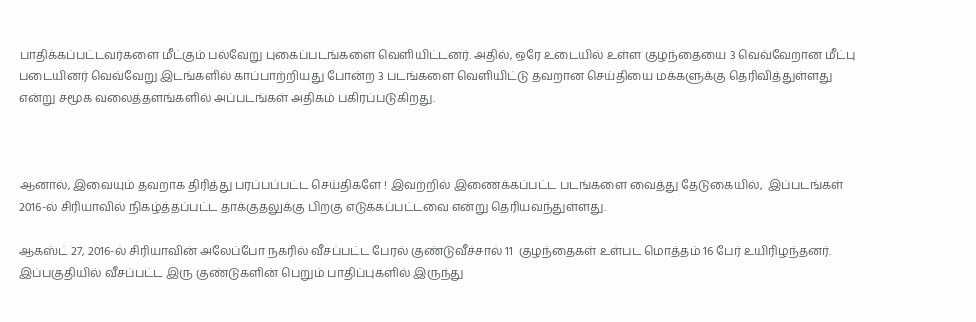பாதிக்கப்பட்டவர்களை மீட்கும் பல்வேறு புகைப்படங்களை வெளியிட்டனர். அதில், ஒரே உடையில் உள்ள குழந்தையை 3 வெவ்வேறான மீட்பு படையினர் வெவ்வேறு இடங்களில் காப்பாற்றியது போன்ற 3 படங்களை வெளியிட்டு தவறான செய்தியை மக்களுக்கு தெரிவித்துள்ளது என்று சமூக வலைத்தளங்களில் அப்படங்கள் அதிகம் பகிரப்படுகிறது.



ஆனால், இவையும் தவறாக திரித்து பரப்பப்பட்ட செய்திகளே ! இவற்றில் இணைக்கப்பட்ட படங்களை வைத்து தேடுகையில்,  இப்படங்கள் 2016-ல் சிரியாவில் நிகழ்த்தப்பட்ட தாக்குதலுக்கு பிறகு எடுக்கப்பட்டவை என்று தெரியவந்துள்ளது.

ஆகஸ்ட் 27, 2016-ல் சிரியாவின் அலேப்போ நகரில் வீசப்பட்ட பேரல் குண்டுவீச்சால் 11  குழந்தைகள் உள்பட மொத்தம் 16 பேர் உயிரிழந்தனர். இப்பகுதியில் வீசப்பட்ட இரு குண்டுகளின் பெறும் பாதிப்புகளில் இருந்து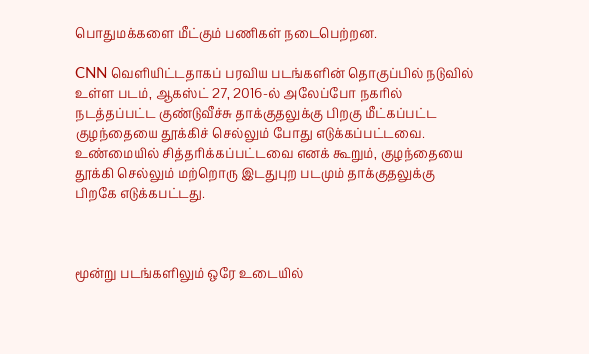பொதுமக்களை மீட்கும் பணிகள் நடைபெற்றன.

CNN வெளியிட்டதாகப் பரவிய படங்களின் தொகுப்பில் நடுவில் உள்ள படம், ஆகஸ்ட் 27, 2016-ல் அலேப்போ நகரில் நடத்தப்பட்ட குண்டுவீச்சு தாக்குதலுக்கு பிறகு மீட்கப்பட்ட  குழந்தையை தூக்கிச் செல்லும் போது எடுக்கப்பட்டவை.  உண்மையில் சித்தரிக்கப்பட்டவை எனக் கூறும், குழந்தையை தூக்கி செல்லும் மற்றொரு இடதுபுற படமும் தாக்குதலுக்கு பிறகே எடுக்கபட்டது.



மூன்று படங்களிலும் ஒரே உடையில்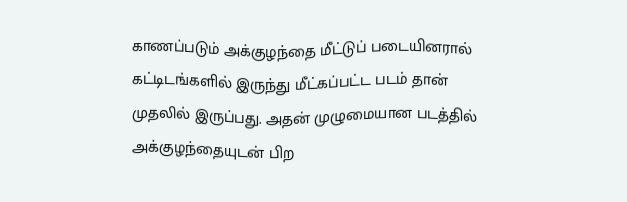காணப்படும் அக்குழந்தை மீட்டுப் படையினரால் கட்டிடங்களில் இருந்து மீட்கப்பட்ட படம் தான் முதலில் இருப்பது. அதன் முழுமையான படத்தில் அக்குழந்தையுடன் பிற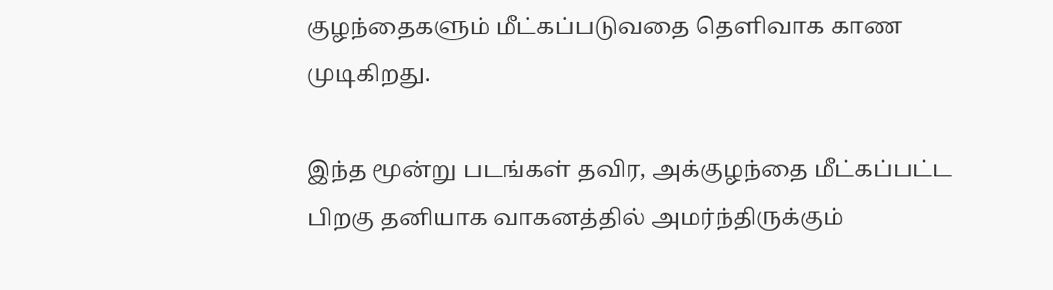குழந்தைகளும் மீட்கப்படுவதை தெளிவாக காண முடிகிறது.

இந்த மூன்று படங்கள் தவிர, அக்குழந்தை மீட்கப்பட்ட பிறகு தனியாக வாகனத்தில் அமர்ந்திருக்கும்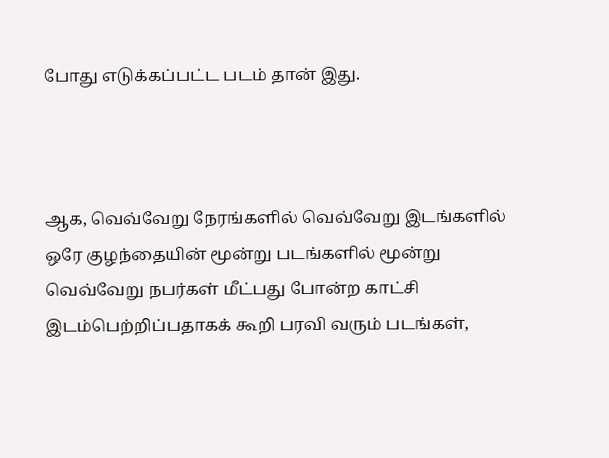போது எடுக்கப்பட்ட படம் தான் இது.



ஆக, வெவ்வேறு நேரங்களில் வெவ்வேறு இடங்களில் ஒரே குழந்தையின் மூன்று படங்களில் மூன்று வெவ்வேறு நபர்கள் மீட்பது போன்ற காட்சி இடம்பெற்றிப்பதாகக் கூறி பரவி வரும் படங்கள்,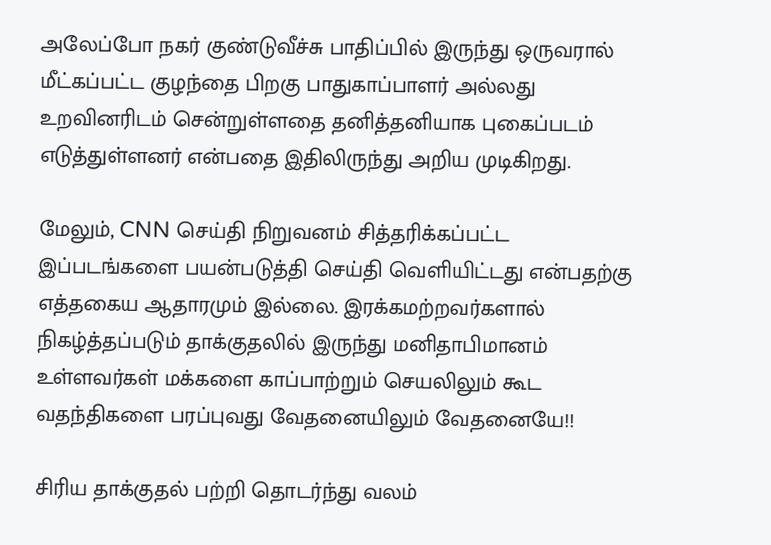அலேப்போ நகர் குண்டுவீச்சு பாதிப்பில் இருந்து ஒருவரால் மீட்கப்பட்ட குழந்தை பிறகு பாதுகாப்பாளர் அல்லது உறவினரிடம் சென்றுள்ளதை தனித்தனியாக புகைப்படம் எடுத்துள்ளனர் என்பதை இதிலிருந்து அறிய முடிகிறது.

மேலும், CNN செய்தி நிறுவனம் சித்தரிக்கப்பட்ட இப்படங்களை பயன்படுத்தி செய்தி வெளியிட்டது என்பதற்கு எத்தகைய ஆதாரமும் இல்லை. இரக்கமற்றவர்களால் நிகழ்த்தப்படும் தாக்குதலில் இருந்து மனிதாபிமானம் உள்ளவர்கள் மக்களை காப்பாற்றும் செயலிலும் கூட வதந்திகளை பரப்புவது வேதனையிலும் வேதனையே!!

சிரிய தாக்குதல் பற்றி தொடர்ந்து வலம்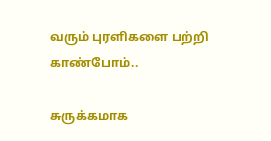வரும் புரளிகளை பற்றி  காண்போம்..

சுருக்கமாக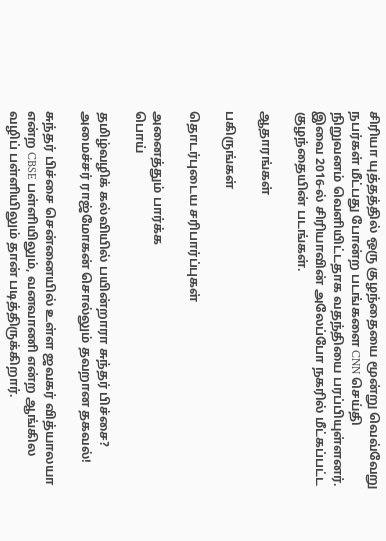சிரியா யுத்தத்தில் ஒரு குழந்தையை மூன்று வெவ்வேறு நபர்கள் மீட்பது போன்ற படங்களை CNN செய்தி நிறுவனம் வெளியிட்டதாக வதந்தியை பரப்பியுள்ளனர். இவை 2016-ல் சிரியாவின் அலேப்போ நகரில் மீட்கப்பட்ட குழந்தையின் படங்கள்.

ஆதாரங்கள்

பகிருங்கள்

தொடர்புடைய சரிபார்ப்புகள்

அனைத்தும் பார்க்க
பொய்

தமிழ்வழிக் கல்வியில் பயின்றாரா சுந்தர் பிச்சை? அமைச்சர் ராஜ்மோகன் சொல்லும் தவறான தகவல்!

சுந்தர் பிச்சை சென்னையில் உள்ள ஜவகர் வித்யாலயா என்ற CBSE பள்ளியிலும், வனவாணி என்ற ஆங்கில வழிப் பள்ளியிலும் தான் படித்திருக்கிறார்.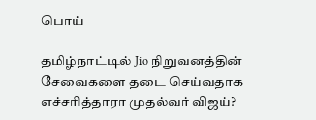பொய்

தமிழ்நாட்டில் Jio நிறுவனத்தின் சேவைகளை தடை செய்வதாக எச்சரித்தாரா முதல்வர் விஜய்?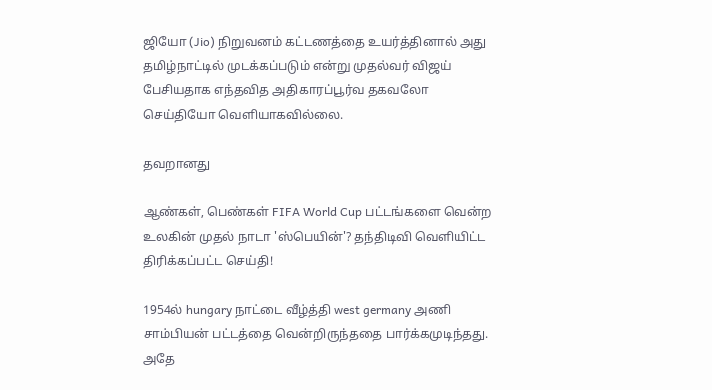ஜியோ (Jio) நிறுவனம் கட்டணத்தை உயர்த்தினால் அது தமிழ்நாட்டில் முடக்கப்படும் என்று முதல்வர் விஜய் பேசியதாக எந்தவித அதிகாரப்பூர்வ தகவலோ செய்தியோ வெளியாகவில்லை.

தவறானது

ஆண்கள், பெண்கள் FIFA World Cup பட்டங்களை வென்ற உலகின் முதல் நாடா 'ஸ்பெயின்'? தந்திடிவி வெளியிட்ட திரிக்கப்பட்ட செய்தி!

1954ல் hungary நாட்டை வீழ்த்தி west germany அணி சாம்பியன் பட்டத்தை வென்றிருந்ததை பார்க்கமுடிந்தது. அதே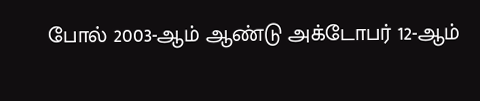போல் 2003-ஆம் ஆண்டு அக்டோபர் 12-ஆம்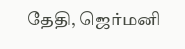தேதி, ஜெர்மனி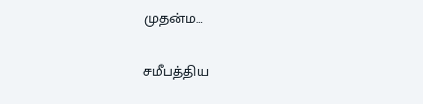முதன்ம…

சமீபத்திய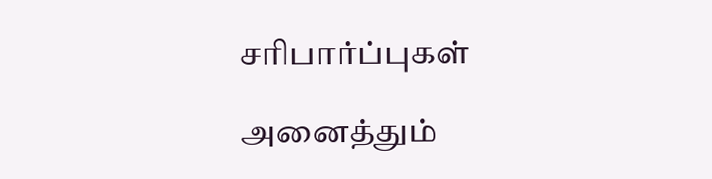சரிபார்ப்புகள்

அனைத்தும்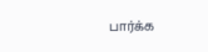பார்க்க